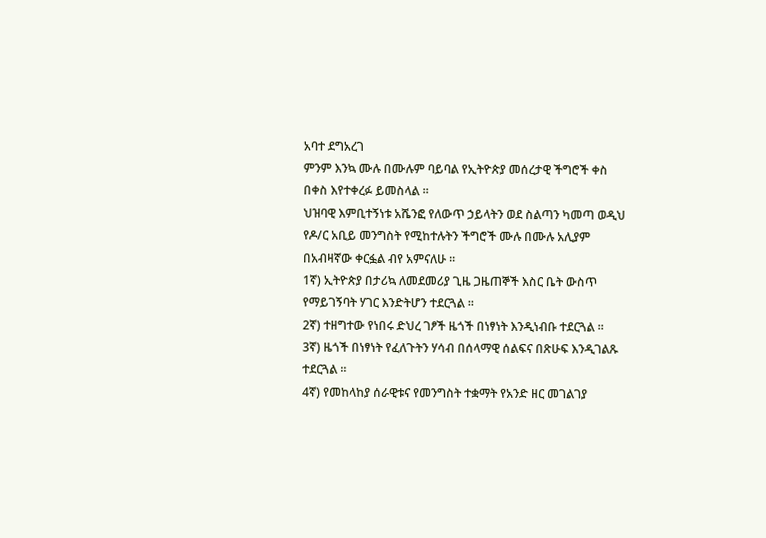አባተ ደግአረገ
ምንም እንኳ ሙሉ በሙሉም ባይባል የኢትዮጵያ መሰረታዊ ችግሮች ቀስ በቀስ እየተቀረፉ ይመስላል ።
ህዝባዊ እምቢተኝነቱ አሼንፎ የለውጥ ኃይላትን ወደ ስልጣን ካመጣ ወዲህ የዶ/ር አቢይ መንግስት የሚከተሉትን ችግሮች ሙሉ በሙሉ አሊያም በአብዛኛው ቀርፏል ብየ አምናለሁ ።
1ኛ) ኢትዮጵያ በታሪኳ ለመደመሪያ ጊዜ ጋዜጠኞች እስር ቤት ውስጥ የማይገኝባት ሃገር እንድትሆን ተደርጓል ።
2ኛ) ተዘግተው የነበሩ ድህረ ገፆች ዜጎች በነፃነት እንዲነብቡ ተደርጓል ።
3ኛ) ዜጎች በነፃነት የፈለጉትን ሃሳብ በሰላማዊ ሰልፍና በጽሁፍ እንዲገልጹ ተደርጓል ።
4ኛ) የመከላከያ ሰራዊቱና የመንግስት ተቋማት የአንድ ዘር መገልገያ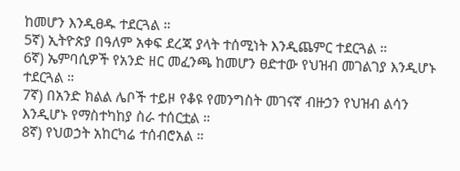ከመሆን እንዲፀዱ ተደርጓል ።
5ኛ) ኢትዮጵያ በዓለም አቀፍ ደረጃ ያላት ተሰሚነት እንዲጨምር ተደርጓል ።
6ኛ) ኤምባሲዎች የአንድ ዘር መፈንጫ ከመሆን ፀድተው የህዝብ መገልገያ እንዲሆኑ ተደርጓል ።
7ኛ) በአንድ ክልል ሌቦች ተይዞ የቆዩ የመንግስት መገናኛ ብዙኃን የህዝብ ልሳን እንዲሆኑ የማስተካከያ ስራ ተሰርቷል ።
8ኛ) የህወኃት አከርካሬ ተሰብሮአል ።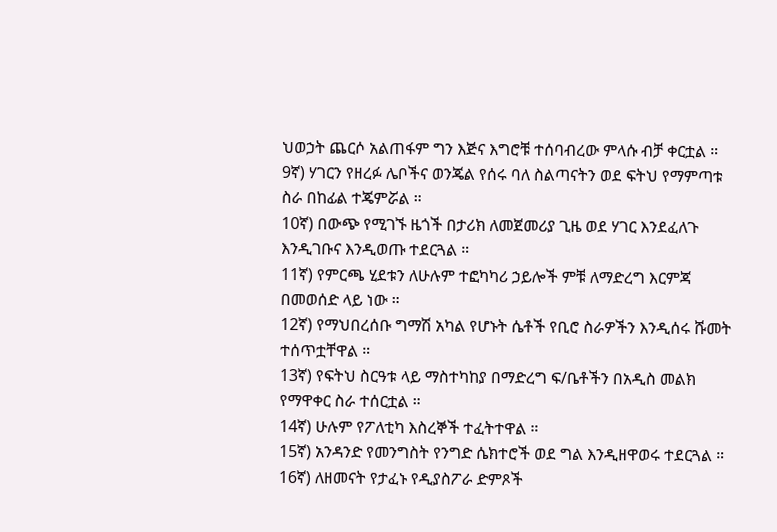ህወኃት ጨርሶ አልጠፋም ግን እጅና እግሮቹ ተሰባብረው ምላሱ ብቻ ቀርቷል ።
9ኛ) ሃገርን የዘረፉ ሌቦችና ወንጄል የሰሩ ባለ ስልጣናትን ወደ ፍትህ የማምጣቱ ስራ በከፊል ተጄምሯል ።
10ኛ) በውጭ የሚገኙ ዜጎች በታሪክ ለመጀመሪያ ጊዜ ወደ ሃገር እንደፈለጉ እንዲገቡና እንዲወጡ ተደርጓል ።
11ኛ) የምርጫ ሂደቱን ለሁሉም ተፎካካሪ ኃይሎች ምቹ ለማድረግ እርምጃ በመወሰድ ላይ ነው ።
12ኛ) የማህበረሰቡ ግማሽ አካል የሆኑት ሴቶች የቢሮ ስራዎችን እንዲሰሩ ሹመት ተሰጥቷቸዋል ።
13ኛ) የፍትህ ስርዓቱ ላይ ማስተካከያ በማድረግ ፍ/ቤቶችን በአዲስ መልክ የማዋቀር ስራ ተሰርቷል ።
14ኛ) ሁሉም የፖለቲካ እስረኞች ተፈትተዋል ።
15ኛ) አንዳንድ የመንግስት የንግድ ሴክተሮች ወደ ግል እንዲዘዋወሩ ተደርጓል ።
16ኛ) ለዘመናት የታፈኑ የዲያስፖራ ድምጾች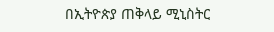በኢትዮጵያ ጠቅላይ ሚኒስትር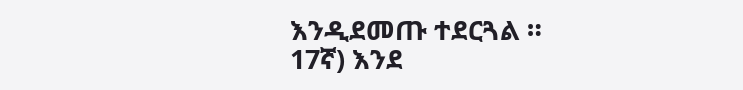እንዲደመጡ ተደርጓል ።
17ኛ) እንደ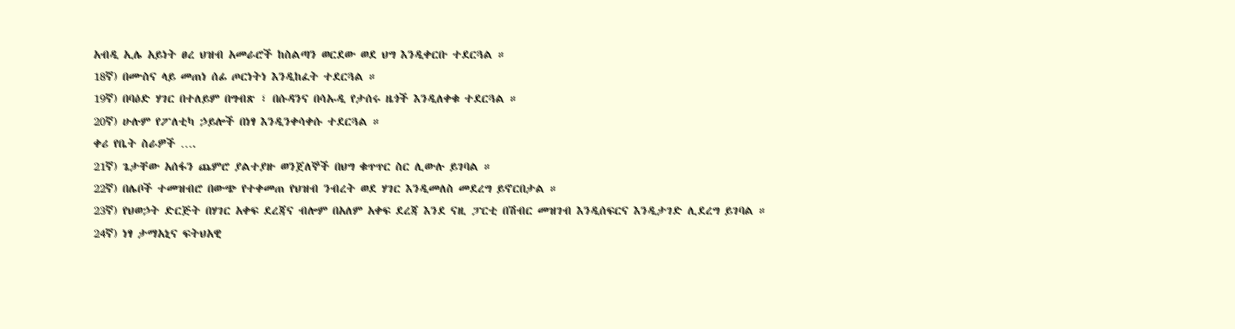አብዲ ኢሌ አይነት ፀረ ህዝብ አመራሮች ከስልጣን ወርደው ወደ ህግ እንዲቀርቡ ተደርጓል ።
18ኛ) በሙስና ላይ መጠነ ሰፊ ጦርነትነ እንዲከፈት ተደርጓል ።
19ኛ) በባዕድ ሃገር በተለይም በግብጽ ፣ በሱዳንና በሳኡዲ የታሰሩ ዜጎች እንዲለቀቁ ተደርጓል ።
20ኛ) ሁሉም የፖለቲካ ኃይሎች በነፃ እንዲንቀሳቀሱ ተደርጓል ።
ቀሪ የቤት ስራዎች ….
21ኛ) ጌታቸው አሰፋን ጨምሮ ያልተያዙ ወንጀለኞች በህግ ቁጥጥር ስር ሊውሉ ይገባል ።
22ኛ) በሌቦች ተመዝብሮ በውጭ የተቀመጠ የህዝብ ንብረት ወደ ሃገር እንዲመለስ መደረግ ይኖርበታል ።
23ኛ) የህወኃት ድርጅት በሃገር አቀፍ ደረጃና ብሎም በአለም አቀፍ ደረጃ እንደ ናዚ ፓርቲ በሽብር መዝገብ እንዲሰፍርና እንዲታገድ ሊደረግ ይገባል ።
24ኛ) ነፃ ታማአኒና ፍትህአዊ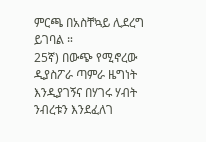ምርጫ በአስቸኳይ ሊደረግ ይገባል ።
25ኛ) በውጭ የሚኖረው ዲያስፖራ ጣምራ ዜግነት እንዲያገኝና በሃገሩ ሃብት ንብረቱን እንደፈለገ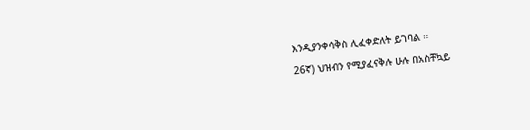እንዲያንቀሳቅስ ሊፈቀድለት ይገባል ።
26ኛ) ህዝብን የሚያፈናቅሉ ሁሉ በአስቸኳይ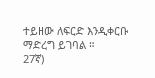ተይዘው ለፍርድ እንዲቀርቡ ማድረግ ይገባል ።
27ኛ)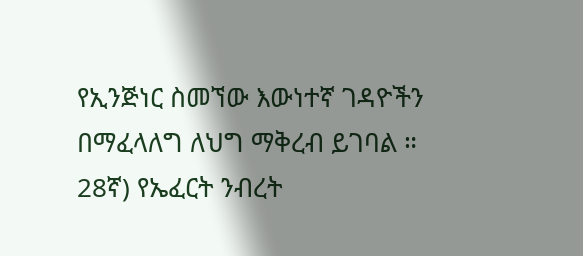የኢንጅነር ስመኘው እውነተኛ ገዳዮችን በማፈላለግ ለህግ ማቅረብ ይገባል ።
28ኛ) የኤፈርት ንብረት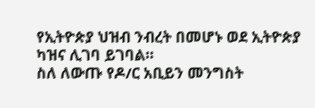የኢትዮጵያ ህዝብ ንብረት በመሆኑ ወደ ኢትዮጵያ ካዝና ሊገባ ይገባል።
ስለ ለውጡ የዶ/ር አቢይን መንግስት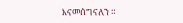እናመሰግናለን ።